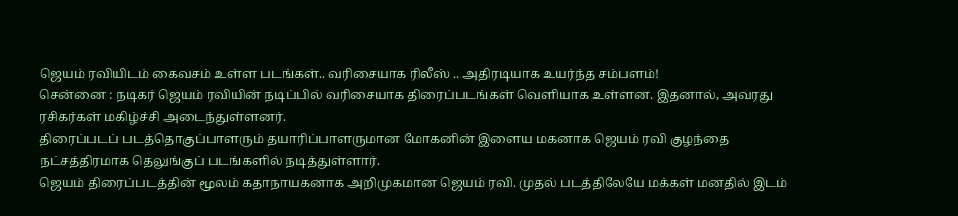ஜெயம் ரவியிடம் கைவசம் உள்ள படங்கள்.. வரிசையாக ரிலீஸ் .. அதிரடியாக உயர்ந்த சம்பளம்!
சென்னை : நடிகர் ஜெயம் ரவியின் நடிப்பில் வரிசையாக திரைப்படங்கள் வெளியாக உள்ளன. இதனால், அவரது ரசிகர்கள் மகிழ்ச்சி அடைந்துள்ளனர்.
திரைப்படப் படத்தொகுப்பாளரும் தயாரிப்பாளருமான மோகனின் இளைய மகனாக ஜெயம் ரவி குழந்தை நட்சத்திரமாக தெலுங்குப் படங்களில் நடித்துள்ளார்.
ஜெயம் திரைப்படத்தின் மூலம் கதாநாயகனாக அறிமுகமான ஜெயம் ரவி. முதல் படத்திலேயே மக்கள் மனதில் இடம்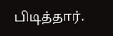பிடித்தார்.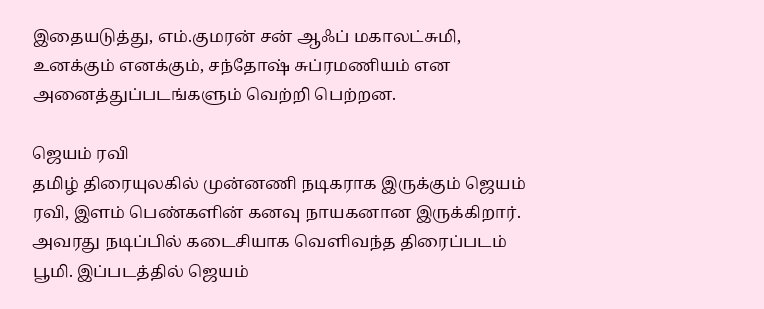இதையடுத்து, எம்.குமரன் சன் ஆஃப் மகாலட்சுமி, உனக்கும் எனக்கும், சந்தோஷ் சுப்ரமணியம் என அனைத்துப்படங்களும் வெற்றி பெற்றன.

ஜெயம் ரவி
தமிழ் திரையுலகில் முன்னணி நடிகராக இருக்கும் ஜெயம் ரவி, இளம் பெண்களின் கனவு நாயகனான இருக்கிறார். அவரது நடிப்பில் கடைசியாக வெளிவந்த திரைப்படம் பூமி. இப்படத்தில் ஜெயம்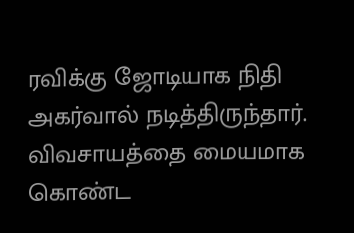ரவிக்கு ஜோடியாக நிதி அகர்வால் நடித்திருந்தார். விவசாயத்தை மையமாக கொண்ட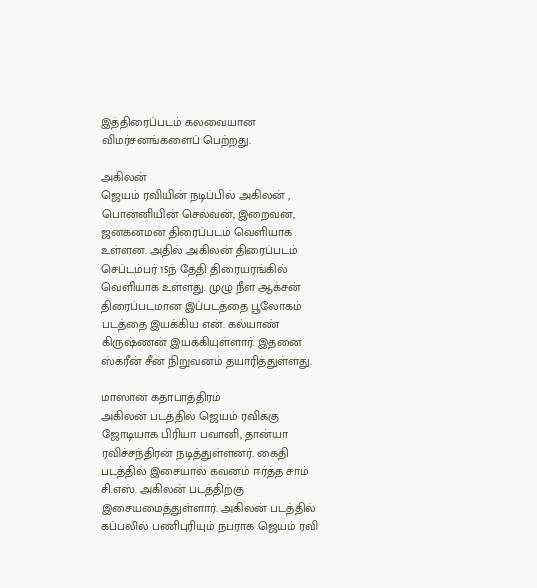இத்திரைப்படம் கலவையான விமர்சனங்களைப் பெற்றது.

அகிலன்
ஜெயம் ரவியின் நடிப்பில் அகிலன் , பொன்னியின் செல்வன், இறைவன், ஜனகனமன திரைப்படம் வெளியாக உள்ளன. அதில் அகிலன் திரைப்படம் செப்டம்பர் 15ந் தேதி திரையரங்கில் வெளியாக உள்ளது. முழு நீள ஆக்சன் திரைப்படமான இப்படத்தை பூலோகம் படத்தை இயக்கிய என். கல்யாண் கிருஷ்ணன் இயக்கியுள்ளார். இதனை ஸ்க்ரீன் சீன் நிறுவனம் தயாரித்துள்ளது.

மாஸான கதாபாத்திரம்
அகிலன் படத்தில் ஜெயம் ரவிக்கு ஜோடியாக பிரியா பவானி, தான்யா ரவிச்சந்திரன் நடித்துள்ளனர். கைதி படத்தில் இசையால் கவனம் ஈர்த்த சாம் சி.எஸ். அகிலன் படத்திற்கு இசையமைத்துள்ளார். அகிலன் படத்தில் கப்பலில் பணிபுரியும் நபராக ஜெயம் ரவி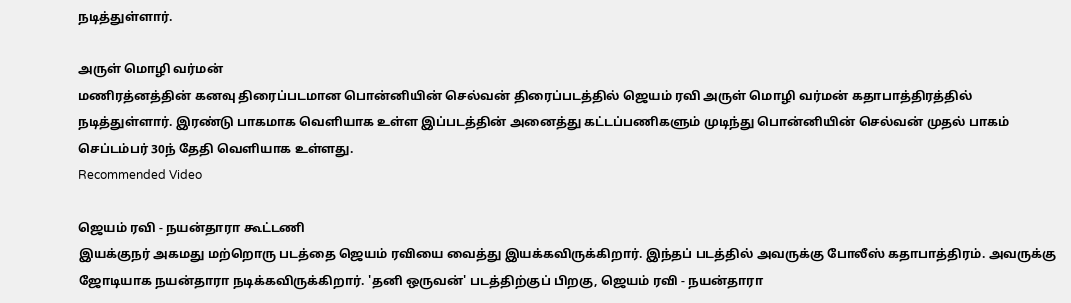நடித்துள்ளார்.

அருள் மொழி வர்மன்
மணிரத்னத்தின் கனவு திரைப்படமான பொன்னியின் செல்வன் திரைப்படத்தில் ஜெயம் ரவி அருள் மொழி வர்மன் கதாபாத்திரத்தில் நடித்துள்ளார். இரண்டு பாகமாக வெளியாக உள்ள இப்படத்தின் அனைத்து கட்டப்பணிகளும் முடிந்து பொன்னியின் செல்வன் முதல் பாகம் செப்டம்பர் 30ந் தேதி வெளியாக உள்ளது.
Recommended Video

ஜெயம் ரவி - நயன்தாரா கூட்டணி
இயக்குநர் அகமது மற்றொரு படத்தை ஜெயம் ரவியை வைத்து இயக்கவிருக்கிறார். இந்தப் படத்தில் அவருக்கு போலீஸ் கதாபாத்திரம். அவருக்கு ஜோடியாக நயன்தாரா நடிக்கவிருக்கிறார். 'தனி ஒருவன்' படத்திற்குப் பிறகு, ஜெயம் ரவி - நயன்தாரா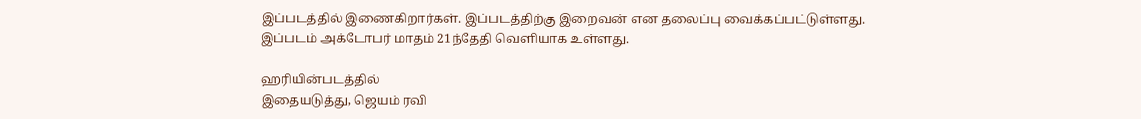இப்படத்தில் இணைகிறார்கள். இப்படத்திற்கு இறைவன் என தலைப்பு வைக்கப்பட்டுள்ளது. இப்படம் அக்டோபர் மாதம் 21ந்தேதி வெளியாக உள்ளது.

ஹரியின்படத்தில்
இதையடுத்து, ஜெயம் ரவி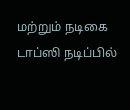மற்றும் நடிகை டாப்ஸி நடிப்பில்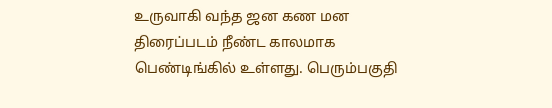உருவாகி வந்த ஜன கண மன திரைப்படம் நீண்ட காலமாக பெண்டிங்கில் உள்ளது. பெரும்பகுதி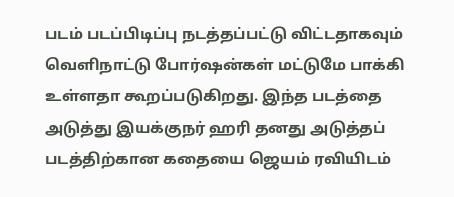படம் படப்பிடிப்பு நடத்தப்பட்டு விட்டதாகவும் வெளிநாட்டு போர்ஷன்கள் மட்டுமே பாக்கி உள்ளதா கூறப்படுகிறது. இந்த படத்தை அடுத்து இயக்குநர் ஹரி தனது அடுத்தப் படத்திற்கான கதையை ஜெயம் ரவியிடம்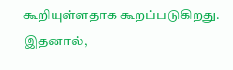கூறியுள்ளதாக கூறப்படுகிறது. இதனால்,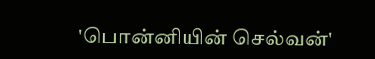'பொன்னியின் செல்வன்'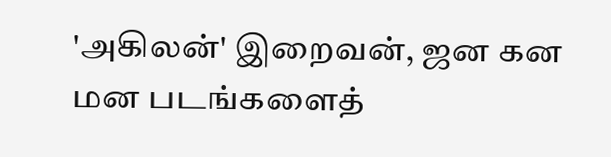'அகிலன்' இறைவன், ஜன கன மன படங்களைத்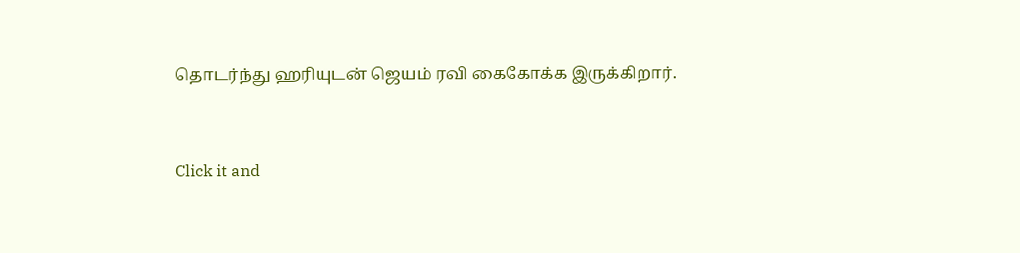தொடர்ந்து ஹரியுடன் ஜெயம் ரவி கைகோக்க இருக்கிறார்.


Click it and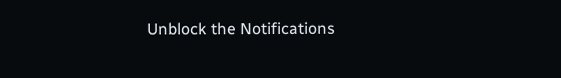Unblock the Notifications